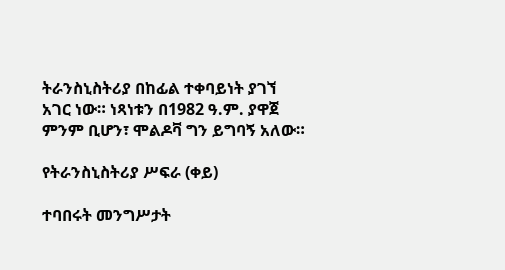ትራንስኒስትሪያ በከፊል ተቀባይነት ያገኘ አገር ነው። ነጻነቱን በ1982 ዓ.ም. ያዋጀ ምንም ቢሆን፣ ሞልዶቫ ግን ይግባኝ አለው።

የትራንስኒስትሪያ ሥፍራ (ቀይ)

ተባበሩት መንግሥታት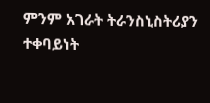ምንም አገራት ትራንስኒስትሪያን ተቀባይነት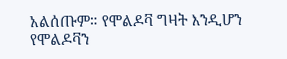አልሰጡም። የሞልዶቫ ግዛት እንዲሆን የሞልዶቫን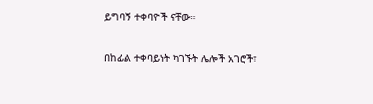ይግባኝ ተቀባዮች ናቸው።

በከፊል ተቀባይነት ካገኙት ሌሎች አገሮች፣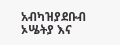አብካዝያደቡብ ኦሤትያ እና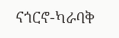ናጎርኖ-ካራባቅ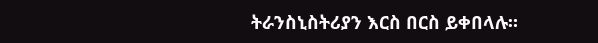ትራንስኒስትሪያን እርስ በርስ ይቀበላሉ።